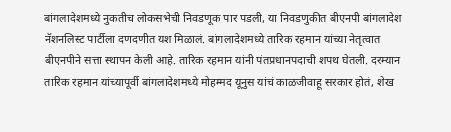बांगलादेशमध्ये नुकतीच लोकसभेची निवडणूक पार पडली, या निवडणुकीत बीएनपी बांगलादेश नॅशनलिस्ट पार्टीला दणदणीत यश मिळालं. बांगलादेशमध्ये तारिक रहमान यांच्या नेतृत्वात बीएनपीने सत्ता स्थापन केली आहे. तारिक रहमान यांनी पंतप्रधानपदाची शपथ घेतली. दरम्यान तारिक रहमान यांच्यापूर्वी बांगलादेशमध्ये मोहम्मद यूनुस यांचं काळजीवाहू सरकार होतं, शेख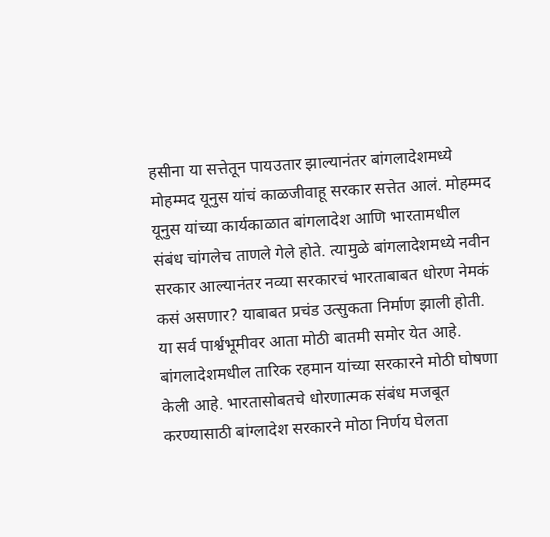हसीना या सत्तेतून पायउतार झाल्यानंतर बांगलादेशमध्ये मोहम्मद यूनुस यांचं काळजीवाहू सरकार सत्तेत आलं. मोहम्मद यूनुस यांच्या कार्यकाळात बांगलादेश आणि भारतामधील संबंध चांगलेच ताणले गेले होते. त्यामुळे बांगलादेशमध्ये नवीन सरकार आल्यानंतर नव्या सरकारचं भारताबाबत धोरण नेमकं कसं असणार? याबाबत प्रचंड उत्सुकता निर्माण झाली होती. या सर्व पार्श्वभूमीवर आता मोठी बातमी समोर येत आहे.
बांगलादेशमधील तारिक रहमान यांच्या सरकारने मोठी घोषणा केली आहे. भारतासोबतचे धोरणात्मक संबंध मजबूत करण्यासाठी बांग्लादेश सरकारने मोठा निर्णय घेलता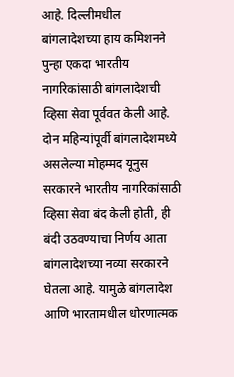आहे. दिल्लीमधील बांगलादेशच्या हाय कमिशनने पुन्हा एकदा भारतीय नागरिकांसाठी बांगलादेशची व्हिसा सेवा पूर्ववत केली आहे. दोन महिन्यांपूर्वी बांगलादेशमध्ये असलेल्या मोहम्मद यूनुस सरकारने भारतीय नागरिकांसाठी व्हिसा सेवा बंद केली होती, ही बंदी उठवण्याचा निर्णय आता बांगलादेशच्या नव्या सरकारने घेतला आहे. यामुळे बांगलादेश आणि भारतामधील धोरणात्मक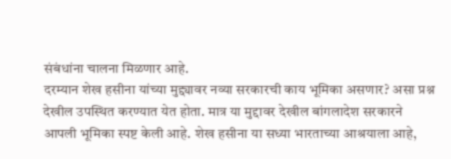संबंधांना चालना मिळणार आहे.
दरम्यान शेख हसीना यांच्या मुद्द्यावर नव्या सरकारची काय भूमिका असणार? असा प्रश्न देखील उपस्थित करण्यात येत होता. मात्र या मुद्दावर देखील बांगलादेश सरकारने आपली भूमिका स्पष्ट केली आहे. शेख हसीना या सध्या भारताच्या आश्रयाला आहे,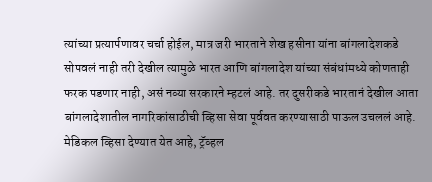त्यांच्या प्रत्यार्पणावर चर्चा होईल, मात्र जरी भारताने शेख हसीना यांना बांगलादेशकडे सोपवलं नाही तरी देखील त्यामुळे भारत आणि बांगलादेश यांच्या संबंधांमध्ये कोणताही फरक पडणार नाही, असं नव्या सरकारने म्हटलं आहे. तर दुसरीकडे भारतानं देखील आता बांगलादेशातील नागरिकांसाठीची व्हिसा सेवा पूर्ववत करण्यासाठी पाऊल उचललं आहे. मेडिकल व्हिसा देण्यात येत आहे, ट्रॅव्हल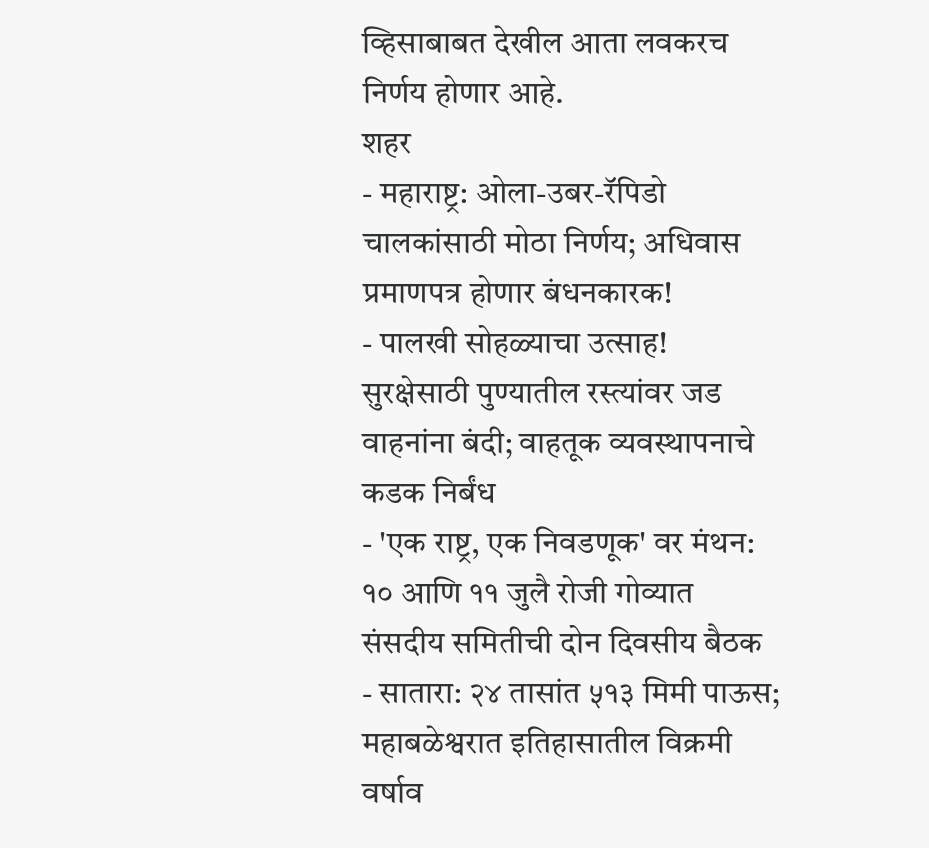व्हिसाबाबत देखील आता लवकरच निर्णय होणार आहे.
शहर
- महाराष्ट्र: ओला-उबर-रॅपिडो चालकांसाठी मोठा निर्णय; अधिवास प्रमाणपत्र होणार बंधनकारक!
- पालखी सोहळ्याचा उत्साह! सुरक्षेसाठी पुण्यातील रस्त्यांवर जड वाहनांना बंदी; वाहतूक व्यवस्थापनाचे कडक निर्बंध
- 'एक राष्ट्र, एक निवडणूक' वर मंथन: १० आणि ११ जुलै रोजी गोव्यात संसदीय समितीची दोन दिवसीय बैठक
- सातारा: २४ तासांत ५१३ मिमी पाऊस; महाबळेश्वरात इतिहासातील विक्रमी वर्षाव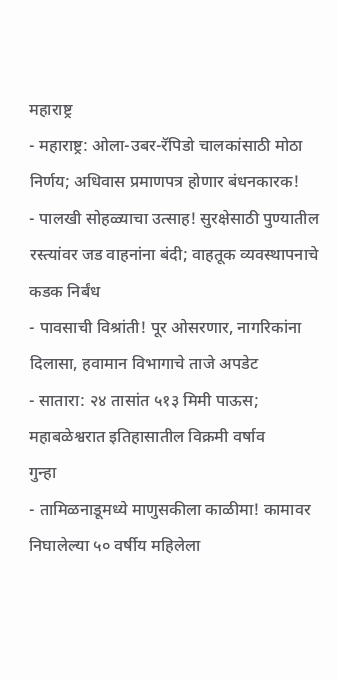महाराष्ट्र
- महाराष्ट्र: ओला-उबर-रॅपिडो चालकांसाठी मोठा निर्णय; अधिवास प्रमाणपत्र होणार बंधनकारक!
- पालखी सोहळ्याचा उत्साह! सुरक्षेसाठी पुण्यातील रस्त्यांवर जड वाहनांना बंदी; वाहतूक व्यवस्थापनाचे कडक निर्बंध
- पावसाची विश्रांती! पूर ओसरणार, नागरिकांना दिलासा, हवामान विभागाचे ताजे अपडेट
- सातारा: २४ तासांत ५१३ मिमी पाऊस; महाबळेश्वरात इतिहासातील विक्रमी वर्षाव
गुन्हा
- तामिळनाडूमध्ये माणुसकीला काळीमा! कामावर निघालेल्या ५० वर्षीय महिलेला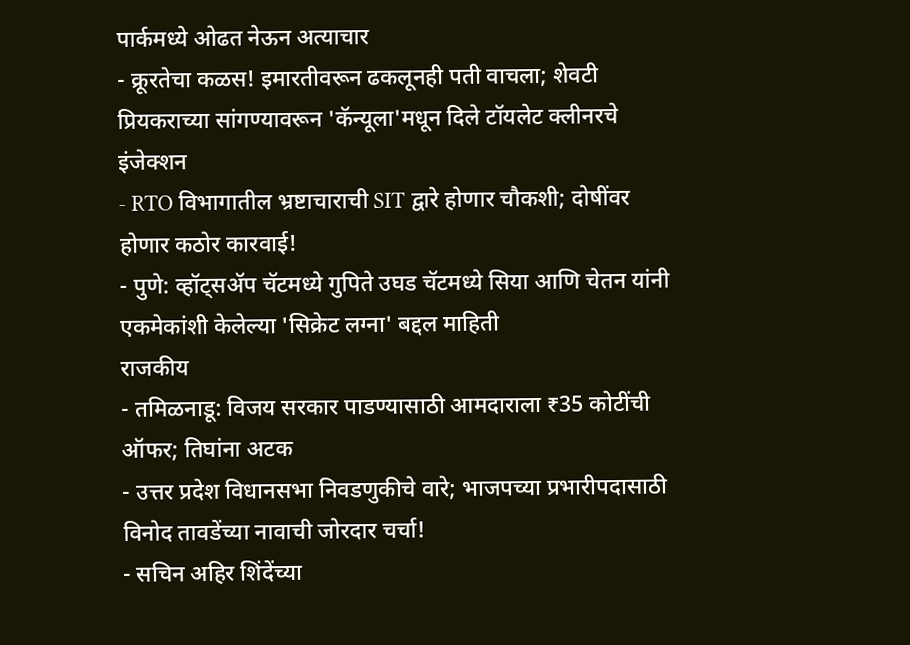पार्कमध्ये ओढत नेऊन अत्याचार
- क्रूरतेचा कळस! इमारतीवरून ढकलूनही पती वाचला; शेवटी प्रियकराच्या सांगण्यावरून 'कॅन्यूला'मधून दिले टॉयलेट क्लीनरचे इंजेक्शन
- RTO विभागातील भ्रष्टाचाराची SIT द्वारे होणार चौकशी; दोषींवर होणार कठोर कारवाई!
- पुणे: व्हॉट्सॲप चॅटमध्ये गुपिते उघड चॅटमध्ये सिया आणि चेतन यांनी एकमेकांशी केलेल्या 'सिक्रेट लग्ना' बद्दल माहिती
राजकीय
- तमिळनाडू: विजय सरकार पाडण्यासाठी आमदाराला ₹35 कोटींची ऑफर; तिघांना अटक
- उत्तर प्रदेश विधानसभा निवडणुकीचे वारे; भाजपच्या प्रभारीपदासाठी विनोद तावडेंच्या नावाची जोरदार चर्चा!
- सचिन अहिर शिंदेंच्या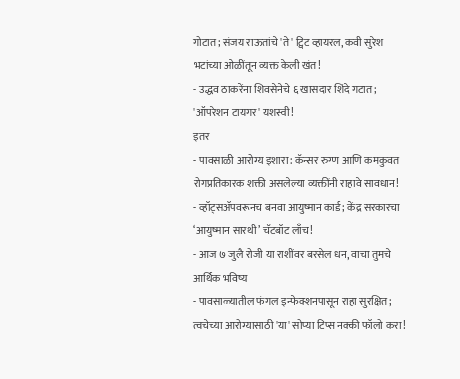गोटात; संजय राऊतांचे 'ते' ट्विट व्हायरल, कवी सुरेश भटांच्या ओळींतून व्यक्त केली खंत!
- उद्धव ठाकरेंना शिवसेनेचे ६ खासदार शिंदे गटात; 'ऑपरेशन टायगर' यशस्वी!
इतर
- पावसाळी आरोग्य इशारा: कॅन्सर रुग्ण आणि कमकुवत रोगप्रतिकारक शक्ती असलेल्या व्यक्तींनी राहावे सावधान!
- व्हॉट्सॲपवरूनच बनवा आयुष्मान कार्ड; केंद्र सरकारचा ‘आयुष्मान सारथी’ चॅटबॉट लाँच!
- आज ७ जुलै रोजी या राशींवर बरसेल धन, वाचा तुमचे आर्थिक भविष्य
- पावसाळ्यातील फंगल इन्फेक्शनपासून राहा सुरक्षित; त्वचेच्या आरोग्यासाठी 'या' सोप्या टिप्स नक्की फॉलो करा!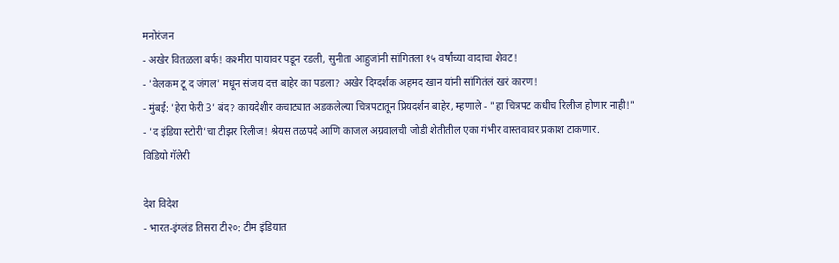मनोरंजन
- अखेर वितळला बर्फ! कश्मीरा पायावर पडून रडली, सुनीता आहुजांनी सांगितला १५ वर्षांच्या वादाचा शेवट!
- 'वेलकम टू द जंगल' मधून संजय दत्त बाहेर का पडला? अखेर दिग्दर्शक अहमद खान यांनी सांगितंलं खरं कारण!
- मुंबई: 'हेरा फेरी 3' बंद? कायदेशीर कचाट्यात अडकलेल्या चित्रपटातून प्रियदर्शन बाहेर, म्हणाले - "हा चित्रपट कधीच रिलीज होणार नाही!"
- 'द इंडिया स्टोरी'चा टीझर रिलीज! श्रेयस तळपदे आणि काजल अग्रवालची जोडी शेतीतील एका गंभीर वास्तवावर प्रकाश टाकणार.
विडियो गॅलेरी

देश विदेश
- भारत-इंग्लंड तिसरा टी२०: टीम इंडियात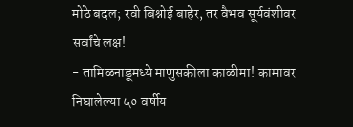मोठे बदल; रवी बिश्नोई बाहेर, तर वैभव सूर्यवंशीवर सर्वांचे लक्ष!
- तामिळनाडूमध्ये माणुसकीला काळीमा! कामावर निघालेल्या ५० वर्षीय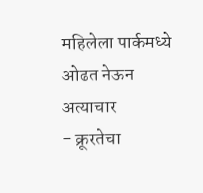महिलेला पार्कमध्ये ओढत नेऊन अत्याचार
- क्रूरतेचा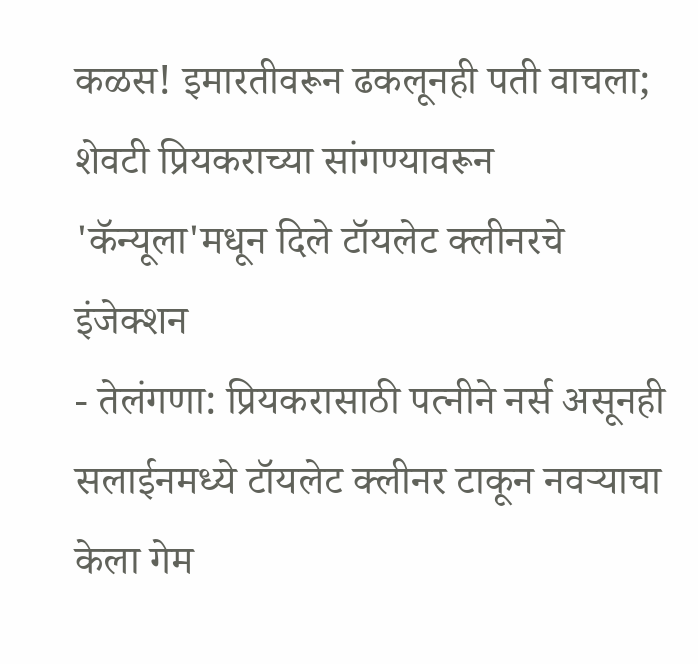कळस! इमारतीवरून ढकलूनही पती वाचला; शेवटी प्रियकराच्या सांगण्यावरून 'कॅन्यूला'मधून दिले टॉयलेट क्लीनरचे इंजेक्शन
- तेलंगणा: प्रियकरासाठी पत्नीने नर्स असूनही सलाईनमध्ये टॉयलेट क्लीनर टाकून नवऱ्याचा केला गेम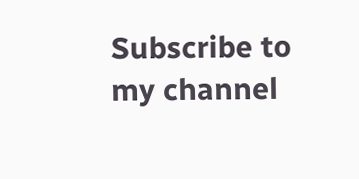Subscribe to my channel